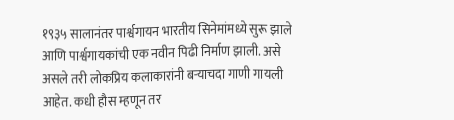१९३५ सालानंतर पार्श्वगायन भारतीय सिनेमांमध्ये सुरू झाले आणि पार्श्वगायकांची एक नवीन पिढी निर्माण झाली. असे असले तरी लोकप्रिय कलाकारांनी बऱ्याचदा गाणी गायली आहेत. कधी हौस म्हणून तर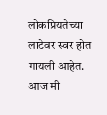लोकप्रियतेच्या लाटेवर स्वर होत गायली आहेत. आज मी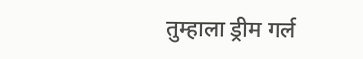तुम्हाला ड्रीम गर्ल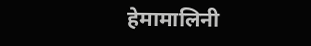हेमामालिनी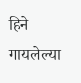हिने गायलेल्या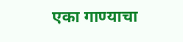एका गाण्याचा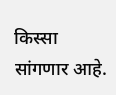किस्सा सांगणार आहे.